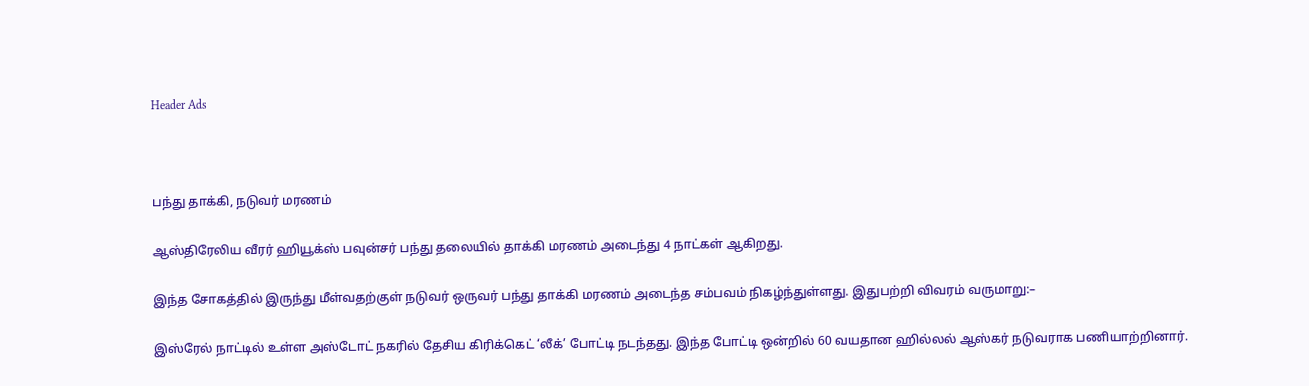Header Ads



பந்து தாக்கி, நடுவர் மரணம்

ஆஸ்திரேலிய வீரர் ஹியூக்ஸ் பவுன்சர் பந்து தலையில் தாக்கி மரணம் அடைந்து 4 நாட்கள் ஆகிறது.

இந்த சோகத்தில் இருந்து மீள்வதற்குள் நடுவர் ஒருவர் பந்து தாக்கி மரணம் அடைந்த சம்பவம் நிகழ்ந்துள்ளது. இதுபற்றி விவரம் வருமாறு:–

இஸ்ரேல் நாட்டில் உள்ள அஸ்டோட் நகரில் தேசிய கிரிக்கெட் ‘லீக்’ போட்டி நடந்தது. இந்த போட்டி ஒன்றில் 60 வயதான ஹில்லல் ஆஸ்கர் நடுவராக பணியாற்றினார்.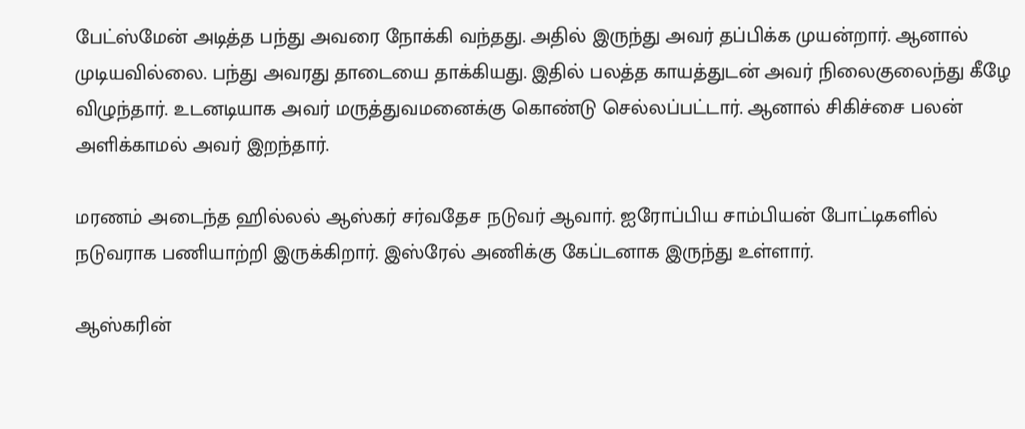பேட்ஸ்மேன் அடித்த பந்து அவரை நோக்கி வந்தது. அதில் இருந்து அவர் தப்பிக்க முயன்றார். ஆனால் முடியவில்லை. பந்து அவரது தாடையை தாக்கியது. இதில் பலத்த காயத்துடன் அவர் நிலைகுலைந்து கீழே விழுந்தார். உடனடியாக அவர் மருத்துவமனைக்கு கொண்டு செல்லப்பட்டார். ஆனால் சிகிச்சை பலன் அளிக்காமல் அவர் இறந்தார்.

மரணம் அடைந்த ஹில்லல் ஆஸ்கர் சர்வதேச நடுவர் ஆவார். ஐரோப்பிய சாம்பியன் போட்டிகளில் நடுவராக பணியாற்றி இருக்கிறார். இஸ்ரேல் அணிக்கு கேப்டனாக இருந்து உள்ளார்.

ஆஸ்கரின்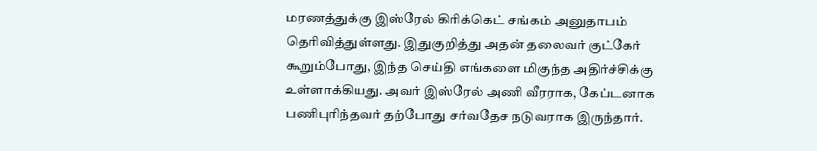மரணத்துக்கு இஸ்ரேல் கிரிக்கெட் சங்கம் அனுதாபம் தெரிவித்துள்ளது. இதுகுறித்து அதன் தலைவர் குட்கேர் கூறும்போது, இந்த செய்தி எங்களை மிகுந்த அதிர்ச்சிக்கு உள்ளாக்கியது. அவர் இஸ்ரேல் அணி வீரராக, கேப்டனாக பணிபுரிந்தவர் தற்போது சர்வதேச நடுவராக இருந்தார்.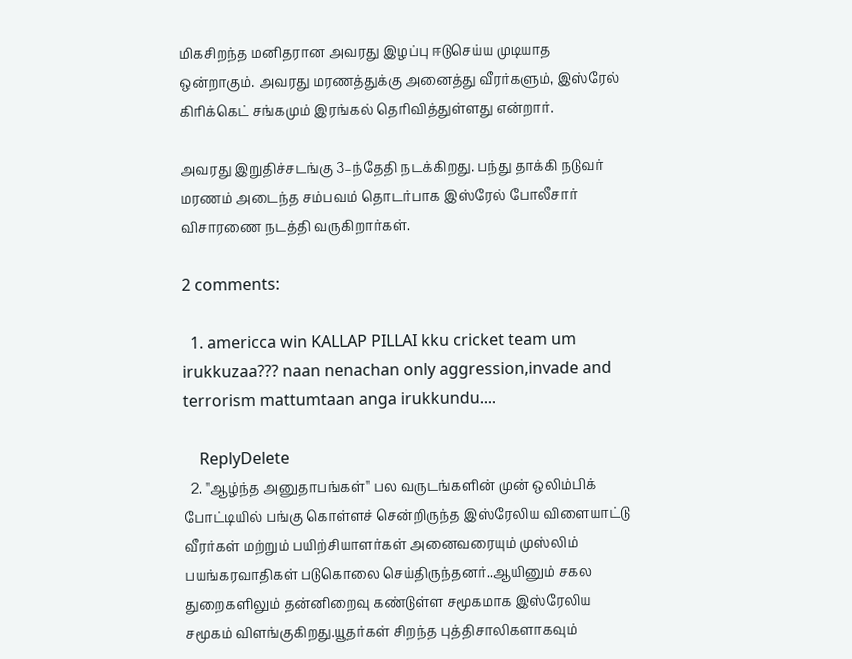மிகசிறந்த மனிதரான அவரது இழப்பு ஈடுசெய்ய முடியாத ஒன்றாகும். அவரது மரணத்துக்கு அனைத்து வீரர்களும், இஸ்ரேல் கிரிக்கெட் சங்கமும் இரங்கல் தெரிவித்துள்ளது என்றார்.

அவரது இறுதிச்சடங்கு 3–ந்தேதி நடக்கிறது. பந்து தாக்கி நடுவர் மரணம் அடைந்த சம்பவம் தொடர்பாக இஸ்ரேல் போலீசார் விசாரணை நடத்தி வருகிறார்கள்.

2 comments:

  1. americca win KALLAP PILLAI kku cricket team um irukkuzaa??? naan nenachan only aggression,invade and terrorism mattumtaan anga irukkundu....

    ReplyDelete
  2. ''ஆழ்ந்த அனுதாபங்கள்'' பல வருடங்களின் முன் ஒலிம்பிக் போட்டியில் பங்கு கொள்ளச் சென்றிருந்த இஸ்ரேலிய விளையாட்டு வீரர்கள் மற்றும் பயிற்சியாளர்கள் அனைவரையும் முஸ்லிம் பயங்கரவாதிகள் படுகொலை செய்திருந்தனர்..ஆயினும் சகல துறைகளிலும் தன்னிறைவு கண்டுள்ள சமூகமாக இஸ்ரேலிய சமூகம் விளங்குகிறது.யூதர்கள் சிறந்த புத்திசாலிகளாகவும்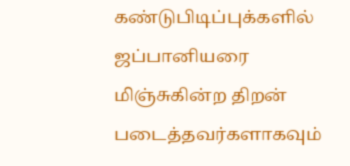கண்டுபிடிப்புக்களில் ஜப்பானியரை மிஞ்சுகின்ற திறன் படைத்தவர்களாகவும்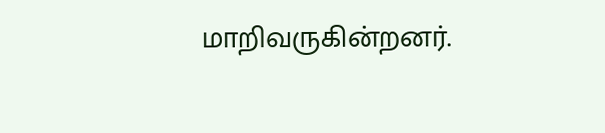மாறிவருகின்றனர்.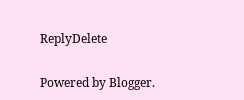ReplyDelete

Powered by Blogger.